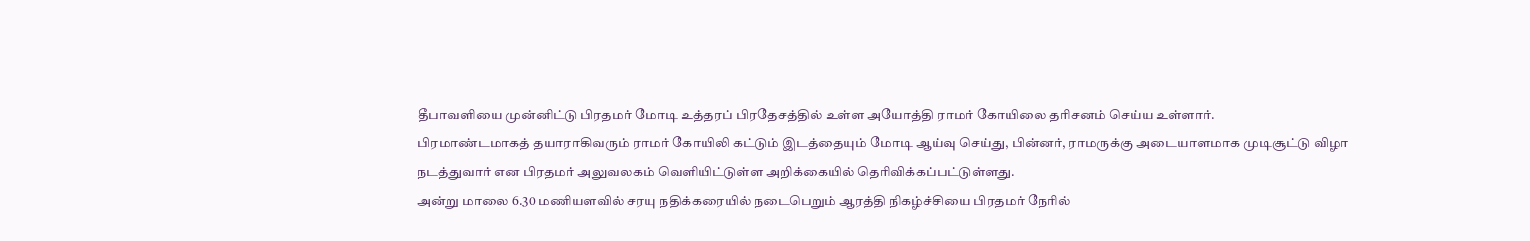தீபாவளியை முன்னிட்டு பிரதமர் மோடி உத்தரப் பிரதேசத்தில் உள்ள அயோத்தி ராமர் கோயிலை தரிசனம் செய்ய உள்ளார்.
பிரமாண்டமாகத் தயாராகிவரும் ராமர் கோயிலி கட்டும் இடத்தையும் மோடி ஆய்வு செய்து, பின்னர், ராமருக்கு அடையாளமாக முடிசூட்டு விழா நடத்துவார் என பிரதமர் அலுவலகம் வெளியிட்டுள்ள அறிக்கையில் தெரிவிக்கப்பட்டுள்ளது.
அன்று மாலை 6.30 மணியளவில் சரயு நதிக்கரையில் நடைபெறும் ஆரத்தி நிகழ்ச்சியை பிரதமர் நேரில்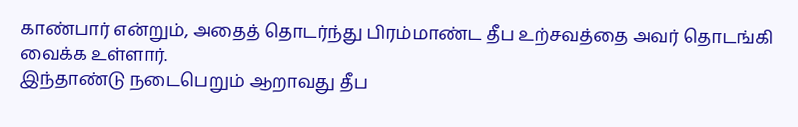காண்பார் என்றும், அதைத் தொடர்ந்து பிரம்மாண்ட தீப உற்சவத்தை அவர் தொடங்கி வைக்க உள்ளார்.
இந்தாண்டு நடைபெறும் ஆறாவது தீப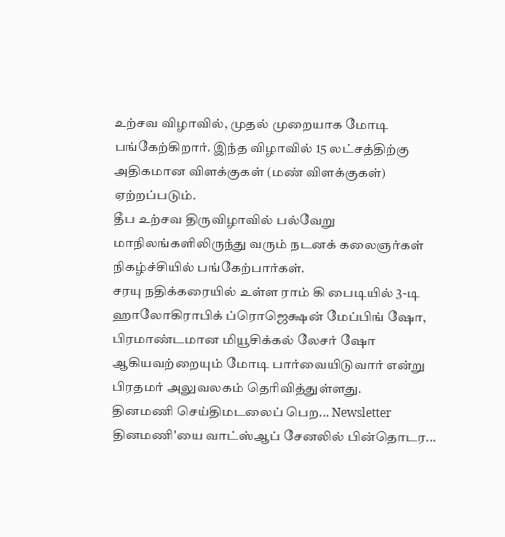உற்சவ விழாவில், முதல் முறையாக மோடி பங்கேற்கிறார். இந்த விழாவில் 15 லட்சத்திற்கு அதிகமான விளக்குகள் (மண் விளக்குகள்) ஏற்றப்படும்.
தீப உற்சவ திருவிழாவில் பல்வேறு மாநிலங்களிலிருந்து வரும் நடனக் கலைஞர்கள் நிகழ்ச்சியில் பங்கேற்பார்கள்.
சரயு நதிக்கரையில் உள்ள ராம் கி பைடியில் 3-டி ஹாலோகிராபிக் ப்ரொஜெக்ஷன் மேப்பிங் ஷோ, பிரமாண்டமான மியூசிக்கல் லேசர் ஷோ ஆகியவற்றையும் மோடி பார்வையிடுவார் என்று பிரதமர் அலுவலகம் தெரிவித்துள்ளது.
தினமணி செய்திமடலைப் பெற... Newsletter
தினமணி'யை வாட்ஸ்ஆப் சேனலில் பின்தொடர...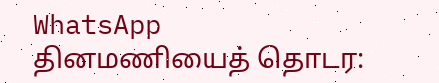WhatsApp
தினமணியைத் தொடர: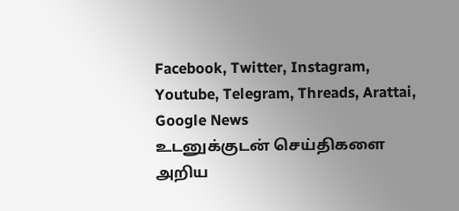Facebook, Twitter, Instagram, Youtube, Telegram, Threads, Arattai, Google News
உடனுக்குடன் செய்திகளை அறிய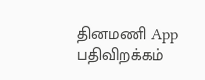தினமணி App பதிவிறக்கம்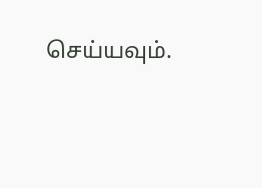செய்யவும்.